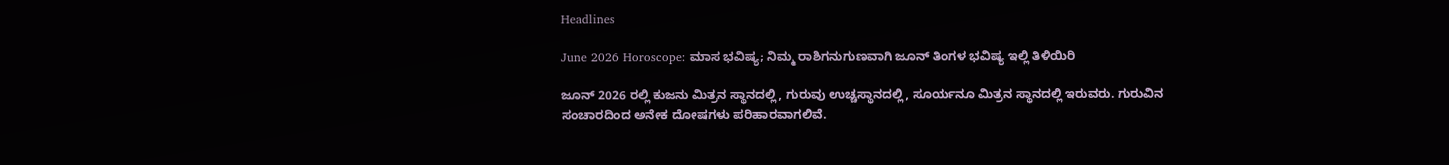Headlines

June 2026 Horoscope: ಮಾಸ ಭವಿಷ್ಯ; ನಿಮ್ಮ ರಾಶಿಗನುಗುಣವಾಗಿ ಜೂನ್ ತಿಂಗಳ ಭವಿಷ್ಯ ಇಲ್ಲಿ ತಿಳಿಯಿರಿ

ಜೂನ್ 2026 ರಲ್ಲಿ ಕುಜನು ಮಿತ್ರನ‌ ಸ್ಥಾನದಲ್ಲಿ, ಗುರುವು ಉಚ್ಚಸ್ಥಾನದಲ್ಲಿ, ಸೂರ್ಯನೂ ಮಿತ್ರನ ಸ್ಥಾನದಲ್ಲಿ ಇರುವರು. ಗುರುವಿನ ಸಂಚಾರದಿಂದ ಅನೇಕ ದೋಷಗಳು ಪರಿಹಾರವಾಗಲಿವೆ.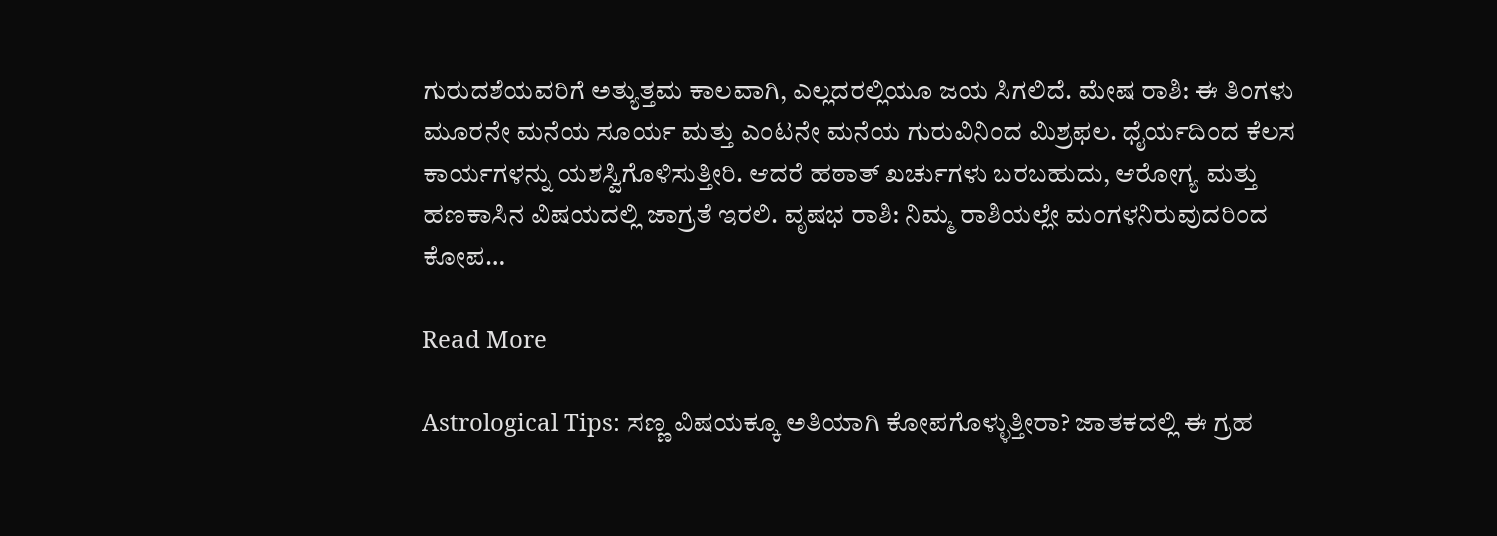ಗುರುದಶೆಯವರಿಗೆ ಅತ್ಯುತ್ತಮ ಕಾಲವಾಗಿ, ಎಲ್ಲದರಲ್ಲಿಯೂ ಜಯ ಸಿಗಲಿದೆ. ಮೇಷ ರಾಶಿ: ಈ ತಿಂಗಳು ಮೂರನೇ ಮನೆಯ ಸೂರ್ಯ ಮತ್ತು ಎಂಟನೇ ಮನೆಯ ಗುರುವಿನಿಂದ ಮಿಶ್ರಫಲ. ಧೈರ್ಯದಿಂದ ಕೆಲಸ ಕಾರ್ಯಗಳನ್ನು ಯಶಸ್ವಿಗೊಳಿಸುತ್ತೀರಿ. ಆದರೆ ಹಠಾತ್ ಖರ್ಚುಗಳು ಬರಬಹುದು, ಆರೋಗ್ಯ ಮತ್ತು ಹಣಕಾಸಿನ ವಿಷಯದಲ್ಲಿ ಜಾಗ್ರತೆ ಇರಲಿ. ವೃಷಭ ರಾಶಿ: ನಿಮ್ಮ ರಾಶಿಯಲ್ಲೇ ಮಂಗಳನಿರುವುದರಿಂದ ಕೋಪ…

Read More

Astrological Tips: ಸಣ್ಣ ವಿಷಯಕ್ಕೂ ಅತಿಯಾಗಿ ಕೋಪಗೊಳ್ಳುತ್ತೀರಾ? ಜಾತಕದಲ್ಲಿ ಈ ಗ್ರಹ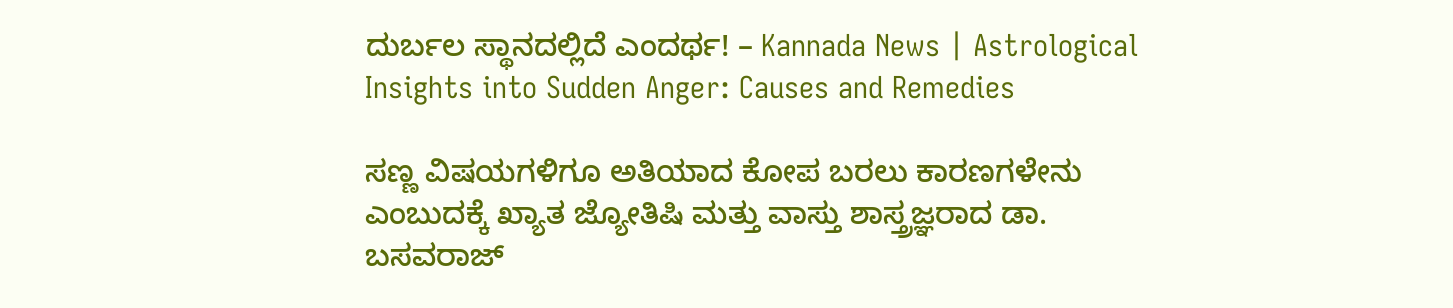ದುರ್ಬಲ ಸ್ಥಾನದಲ್ಲಿದೆ ಎಂದರ್ಥ! – Kannada News | Astrological Insights into Sudden Anger: Causes and Remedies

ಸಣ್ಣ ವಿಷಯಗಳಿಗೂ ಅತಿಯಾದ ಕೋಪ ಬರಲು ಕಾರಣಗಳೇನು ಎಂಬುದಕ್ಕೆ ಖ್ಯಾತ ಜ್ಯೋತಿಷಿ ಮತ್ತು ವಾಸ್ತು ಶಾಸ್ತ್ರಜ್ಞರಾದ ಡಾ. ಬಸವರಾಜ್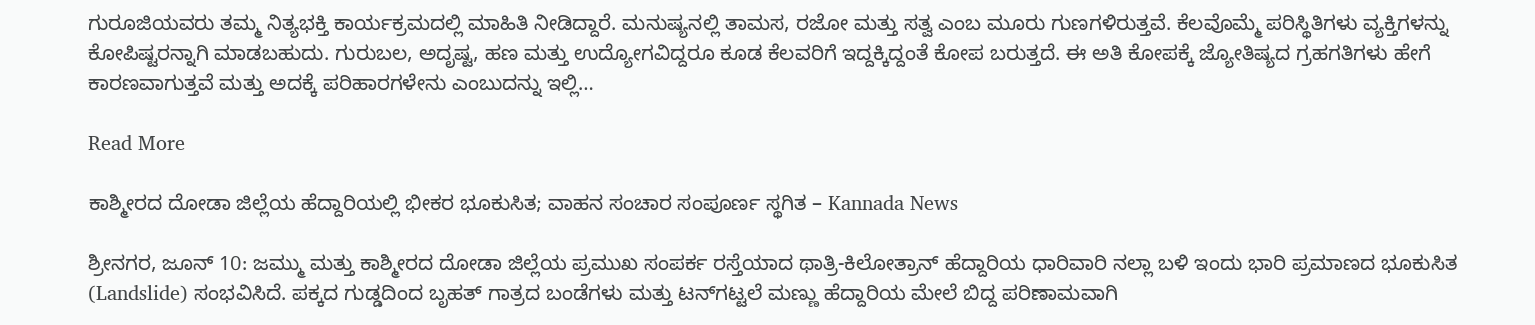ಗುರೂಜಿಯವರು ತಮ್ಮ ನಿತ್ಯಭಕ್ತಿ ಕಾರ್ಯಕ್ರಮದಲ್ಲಿ ಮಾಹಿತಿ ನೀಡಿದ್ದಾರೆ. ಮನುಷ್ಯನಲ್ಲಿ ತಾಮಸ, ರಜೋ ಮತ್ತು ಸತ್ವ ಎಂಬ ಮೂರು ಗುಣಗಳಿರುತ್ತವೆ. ಕೆಲವೊಮ್ಮೆ ಪರಿಸ್ಥಿತಿಗಳು ವ್ಯಕ್ತಿಗಳನ್ನು ಕೋಪಿಷ್ಟರನ್ನಾಗಿ ಮಾಡಬಹುದು. ಗುರುಬಲ, ಅದೃಷ್ಟ, ಹಣ ಮತ್ತು ಉದ್ಯೋಗವಿದ್ದರೂ ಕೂಡ ಕೆಲವರಿಗೆ ಇದ್ದಕ್ಕಿದ್ದಂತೆ ಕೋಪ ಬರುತ್ತದೆ. ಈ ಅತಿ ಕೋಪಕ್ಕೆ ಜ್ಯೋತಿಷ್ಯದ ಗ್ರಹಗತಿಗಳು ಹೇಗೆ ಕಾರಣವಾಗುತ್ತವೆ ಮತ್ತು ಅದಕ್ಕೆ ಪರಿಹಾರಗಳೇನು ಎಂಬುದನ್ನು ಇಲ್ಲಿ…

Read More

ಕಾಶ್ಮೀರದ ದೋಡಾ ಜಿಲ್ಲೆಯ ಹೆದ್ದಾರಿಯಲ್ಲಿ ಭೀಕರ ಭೂಕುಸಿತ; ವಾಹನ ಸಂಚಾರ ಸಂಪೂರ್ಣ ಸ್ಥಗಿತ – Kannada News

ಶ್ರೀನಗರ, ಜೂನ್ 10: ಜಮ್ಮು ಮತ್ತು ಕಾಶ್ಮೀರದ ದೋಡಾ ಜಿಲ್ಲೆಯ ಪ್ರಮುಖ ಸಂಪರ್ಕ ರಸ್ತೆಯಾದ ಥಾತ್ರಿ-ಕಿಲೋತ್ರಾನ್ ಹೆದ್ದಾರಿಯ ಧಾರಿವಾರಿ ನಲ್ಲಾ ಬಳಿ ಇಂದು ಭಾರಿ ಪ್ರಮಾಣದ ಭೂಕುಸಿತ (Landslide) ಸಂಭವಿಸಿದೆ. ಪಕ್ಕದ ಗುಡ್ಡದಿಂದ ಬೃಹತ್ ಗಾತ್ರದ ಬಂಡೆಗಳು ಮತ್ತು ಟನ್‌ಗಟ್ಟಲೆ ಮಣ್ಣು ಹೆದ್ದಾರಿಯ ಮೇಲೆ ಬಿದ್ದ ಪರಿಣಾಮವಾಗಿ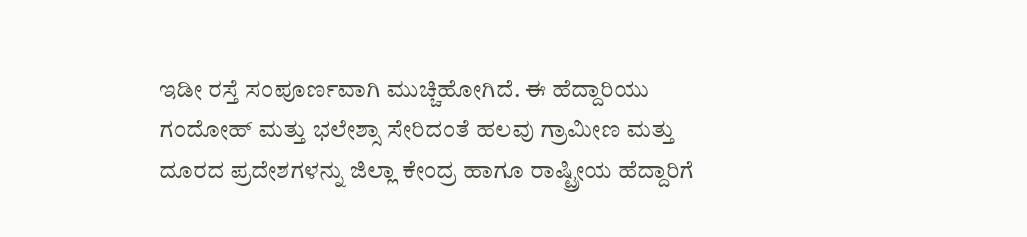ಇಡೀ ರಸ್ತೆ ಸಂಪೂರ್ಣವಾಗಿ ಮುಚ್ಚಿಹೋಗಿದೆ. ಈ ಹೆದ್ದಾರಿಯು ಗಂದೋಹ್ ಮತ್ತು ಭಲೇಶ್ಸಾ ಸೇರಿದಂತೆ ಹಲವು ಗ್ರಾಮೀಣ ಮತ್ತು ದೂರದ ಪ್ರದೇಶಗಳನ್ನು ಜಿಲ್ಲಾ ಕೇಂದ್ರ ಹಾಗೂ ರಾಷ್ಟ್ರೀಯ ಹೆದ್ದಾರಿಗೆ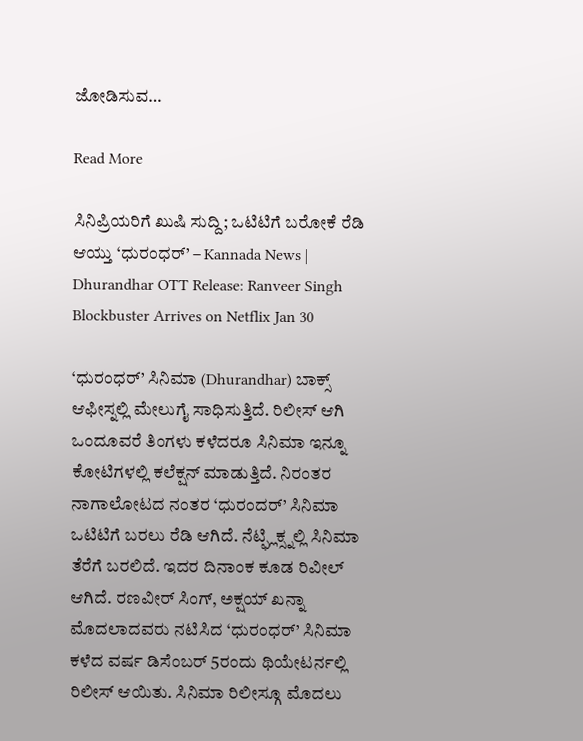ಜೋಡಿಸುವ…

Read More

ಸಿನಿಪ್ರಿಯರಿಗೆ ಖುಷಿ ಸುದ್ದಿ; ಒಟಿಟಿಗೆ ಬರೋಕೆ ರೆಡಿ ಆಯ್ತು ‘ಧುರಂಧರ್’ – Kannada News | Dhurandhar OTT Release: Ranveer Singh Blockbuster Arrives on Netflix Jan 30

‘ಧುರಂಧರ್’ ಸಿನಿಮಾ (Dhurandhar) ಬಾಕ್ಸ್ ಆಫೀಸ್ನಲ್ಲಿ ಮೇಲುಗೈ ಸಾಧಿಸುತ್ತಿದೆ. ರಿಲೀಸ್ ಆಗಿ ಒಂದೂವರೆ ತಿಂಗಳು ಕಳೆದರೂ ಸಿನಿಮಾ ಇನ್ನೂ ಕೋಟಿಗಳಲ್ಲಿ ಕಲೆಕ್ಷನ್ ಮಾಡುತ್ತಿದೆ. ನಿರಂತರ ನಾಗಾಲೋಟದ ನಂತರ ‘ಧುರಂದರ್’ ಸಿನಿಮಾ ಒಟಿಟಿಗೆ ಬರಲು ರೆಡಿ ಆಗಿದೆ. ನೆಟ್ಫ್ಲಿಕ್ಸ್ನಲ್ಲಿ ಸಿನಿಮಾ ತೆರೆಗೆ ಬರಲಿದೆ. ಇದರ ದಿನಾಂಕ ಕೂಡ ರಿವೀಲ್ ಆಗಿದೆ. ರಣವೀರ್ ಸಿಂಗ್, ಅಕ್ಷಯ್ ಖನ್ನಾ ಮೊದಲಾದವರು ನಟಿಸಿದ ‘ಧುರಂಧರ್’ ಸಿನಿಮಾ ಕಳೆದ ವರ್ಷ ಡಿಸೆಂಬರ್ 5ರಂದು ಥಿಯೇಟರ್ನಲ್ಲಿ ರಿಲೀಸ್ ಆಯಿತು. ಸಿನಿಮಾ ರಿಲೀಸ್ಗೂ ಮೊದಲು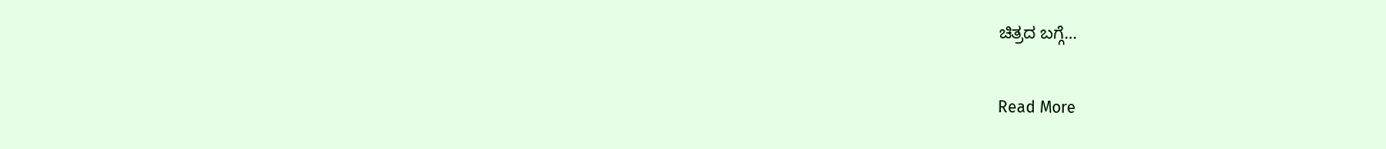ಚಿತ್ರದ ಬಗ್ಗೆ…

Read More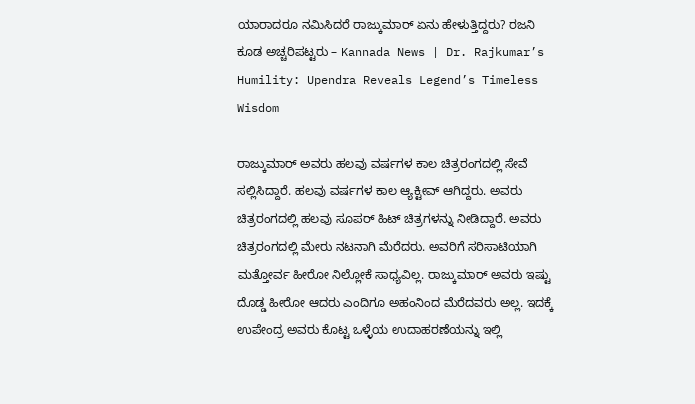ಯಾರಾದರೂ ನಮಿಸಿದರೆ ರಾಜ್ಕುಮಾರ್ ಏನು ಹೇಳುತ್ತಿದ್ದರು? ರಜನಿ ಕೂಡ ಅಚ್ಚರಿಪಟ್ಟರು – Kannada News | Dr. Rajkumar’s Humility: Upendra Reveals Legend’s Timeless Wisdom

ರಾಜ್ಕುಮಾರ್ ಅವರು ಹಲವು ವರ್ಷಗಳ ಕಾಲ ಚಿತ್ರರಂಗದಲ್ಲಿ ಸೇವೆ ಸಲ್ಲಿಸಿದ್ದಾರೆ. ಹಲವು ವರ್ಷಗಳ ಕಾಲ ಆ್ಯಕ್ಟೀವ್ ಆಗಿದ್ದರು. ಅವರು ಚಿತ್ರರಂಗದಲ್ಲಿ ಹಲವು ಸೂಪರ್ ಹಿಟ್ ಚಿತ್ರಗಳನ್ನು ನೀಡಿದ್ದಾರೆ. ಅವರು ಚಿತ್ರರಂಗದಲ್ಲಿ ಮೇರು ನಟನಾಗಿ ಮೆರೆದರು. ಅವರಿಗೆ ಸರಿಸಾಟಿಯಾಗಿ ಮತ್ತೋರ್ವ ಹೀರೋ ನಿಲ್ಲೋಕೆ ಸಾಧ್ಯವಿಲ್ಲ. ರಾಜ್ಕುಮಾರ್ ಅವರು ಇಷ್ಟು ದೊಡ್ಡ ಹೀರೋ ಆದರು ಎಂದಿಗೂ ಅಹಂನಿಂದ ಮೆರೆದವರು ಅಲ್ಲ. ಇದಕ್ಕೆ ಉಪೇಂದ್ರ ಅವರು ಕೊಟ್ಟ ಒಳ್ಳೆಯ ಉದಾಹರಣೆಯನ್ನು ಇಲ್ಲಿ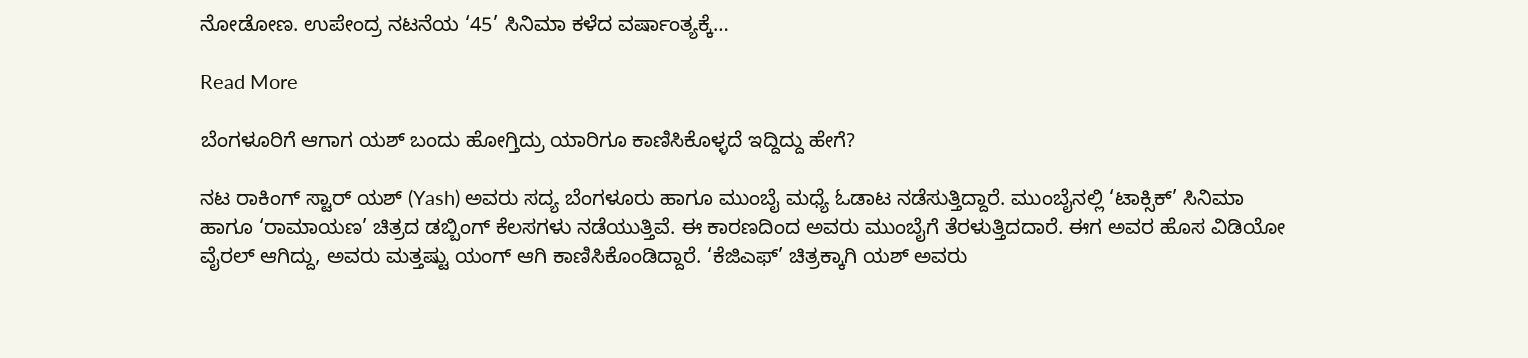ನೋಡೋಣ. ಉಪೇಂದ್ರ ನಟನೆಯ ‘45’ ಸಿನಿಮಾ ಕಳೆದ ವರ್ಷಾಂತ್ಯಕ್ಕೆ…

Read More

ಬೆಂಗಳೂರಿಗೆ ಆಗಾಗ ಯಶ್ ಬಂದು ಹೋಗ್ತಿದ್ರು ಯಾರಿಗೂ ಕಾಣಿಸಿಕೊಳ್ಳದೆ ಇದ್ದಿದ್ದು ಹೇಗೆ?

ನಟ ರಾಕಿಂಗ್ ಸ್ಟಾರ್ ಯಶ್ (Yash) ಅವರು ಸದ್ಯ ಬೆಂಗಳೂರು ಹಾಗೂ ಮುಂಬೈ ಮಧ್ಯೆ ಓಡಾಟ ನಡೆಸುತ್ತಿದ್ದಾರೆ. ಮುಂಬೈನಲ್ಲಿ ‘ಟಾಕ್ಸಿಕ್’ ಸಿನಿಮಾ ಹಾಗೂ ‘ರಾಮಾಯಣ’ ಚಿತ್ರದ ಡಬ್ಬಿಂಗ್ ಕೆಲಸಗಳು ನಡೆಯುತ್ತಿವೆ. ಈ ಕಾರಣದಿಂದ ಅವರು ಮುಂಬೈಗೆ ತೆರಳುತ್ತಿದದಾರೆ. ಈಗ ಅವರ ಹೊಸ ವಿಡಿಯೋ ವೈರಲ್ ಆಗಿದ್ದು, ಅವರು ಮತ್ತಷ್ಟು ಯಂಗ್ ಆಗಿ ಕಾಣಿಸಿಕೊಂಡಿದ್ದಾರೆ. ‘ಕೆಜಿಎಫ್’ ಚಿತ್ರಕ್ಕಾಗಿ ಯಶ್ ಅವರು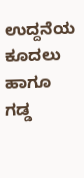ಉದ್ದನೆಯ ಕೂದಲು ಹಾಗೂ ಗಡ್ಡ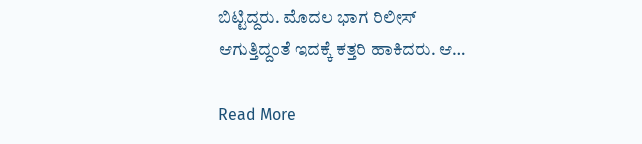ಬಿಟ್ಟಿದ್ದರು. ಮೊದಲ ಭಾಗ ರಿಲೀಸ್ ಆಗುತ್ತಿದ್ದಂತೆ ಇದಕ್ಕೆ ಕತ್ತರಿ ಹಾಕಿದರು. ಆ…

Read More